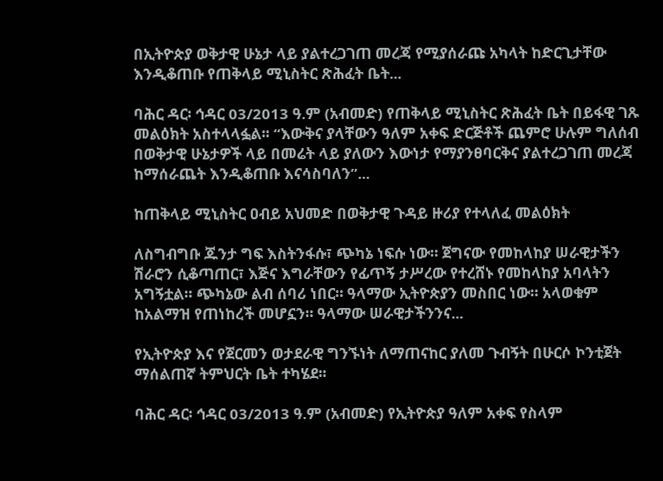በኢትዮጵያ ወቅታዊ ሁኔታ ላይ ያልተረጋገጠ መረጃ የሚያሰራጩ አካላት ከድርጊታቸው እንዲቆጠቡ የጠቅላይ ሚኒስትር ጽሕፈት ቤት...

ባሕር ዳር፡ ኅዳር 03/2013 ዓ.ም (አብመድ) የጠቅላይ ሚኒስትር ጽሕፈት ቤት በይፋዊ ገጹ መልዕክት አስተላላፏል፡፡ “እውቅና ያላቸውን ዓለም አቀፍ ድርጅቶች ጨምሮ ሁሉም ግለሰብ በወቅታዊ ሁኔታዎች ላይ በመሬት ላይ ያለውን እውነታ የማያንፀባርቅና ያልተረጋገጠ መረጃ ከማሰራጨት እንዲቆጠቡ እናሳስባለን”...

ከጠቅላይ ሚኒስትር ዐብይ አህመድ በወቅታዊ ጉዳይ ዙሪያ የተላለፈ መልዕክት

ለስግብግቡ ጁንታ ግፍ እስትንፋሱ፣ ጭካኔ ነፍሱ ነው። ጀግናው የመከላከያ ሠራዊታችን ሽራሮን ሲቆጣጠር፣ እጅና እግራቸውን የፊጥኝ ታሥረው የተረሸኑ የመከላከያ አባላትን አግኝቷል። ጭካኔው ልብ ሰባሪ ነበር። ዓላማው ኢትዮጵያን መስበር ነው። አላወቁም ከአልማዝ የጠነከረች መሆኗን። ዓላማው ሠራዊታችንንና...

የኢትዮጵያ እና የጀርመን ወታደራዊ ግንኙነት ለማጠናከር ያለመ ጉብኝት በሁርሶ ኮንቲጀት ማሰልጠኛ ትምህርት ቤት ተካሄደ፡፡

ባሕር ዳር፡ ኅዳር 03/2013 ዓ.ም (አብመድ) የኢትዮጵያ ዓለም አቀፍ የስላም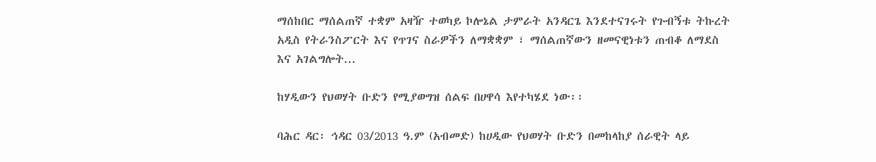ማሰከበር ማሰልጠኛ ተቋም አዛዥ ተወካይ ኮሎኔል ታምራት አንዳርጌ እንደተናገሩት የጉብኝቱ ትኩረት አዲስ የትራንስፖርት እና የጥገና ስራዎችን ለማቋቋም ፣ ማሰልጠኛውን ዘመናዊነቱን ጠብቆ ለማደስ እና አገልግሎት...

ከሃዲውን የህወሃት ቡድን የሚያወግዝ ሰልፍ በሀዋሳ እየተካሄደ ነው፡፡

ባሕር ዳር፡ ኅዳር 03/2013 ዓ.ም (አብመድ) ከሀዲው የህወሃት ቡድን በመከላከያ ሰራዊት ላይ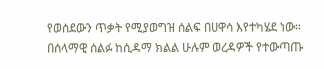የወሰደውን ጥቃት የሚያወግዝ ሰልፍ በሀዋሳ እየተካሄደ ነው። በሰላማዊ ሰልፉ ከሲዳማ ክልል ሁሉም ወረዳዎች የተውጣጡ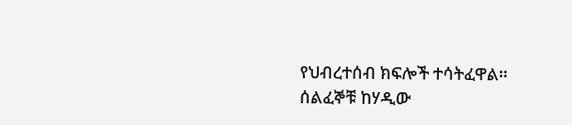የህብረተሰብ ክፍሎች ተሳትፈዋል። ሰልፈኞቹ ከሃዲው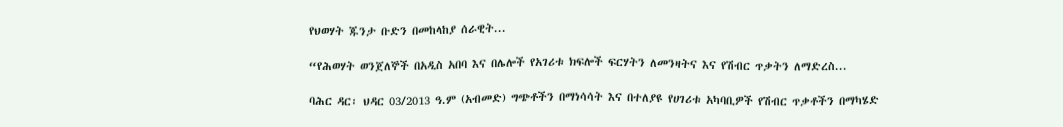የህወሃት ጁንታ ቡድን በመከላከያ ሰራዊት...

“የሕወሃት ወንጀለኞች በአዲስ አበባ እና በሌሎች የአገሪቱ ክፍሎች ፍርሃትን ለመንዛትና እና የሽብር ጥቃትን ለማድረስ...

ባሕር ዳር፡ ህዳር 03/2013 ዓ.ም (አብመድ) ግጭቶችን በማነሳሳት እና በተለያዩ የሀገሪቱ አካባቢዎች የሽብር ጥቃቶችን በማካሄድ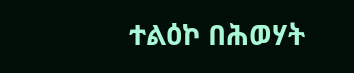ተልዕኮ በሕወሃት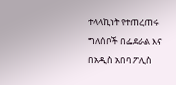ተላላኪነት የተጠረጠሩ ግለሰቦች በፌደራል እና በአዲስ አበባ ፖሊስ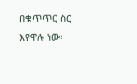በቁጥጥር ስር እየዋሉ ነው፡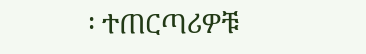፡ ተጠርጣሪዎቹ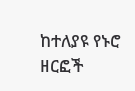ከተለያዩ የኑሮ ዘርፎች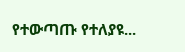የተውጣጡ የተለያዩ...